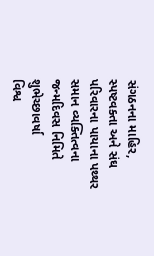સંગઠનના માહિર, સ્પષ્ટવક્તા અને સંઘ પરિવારના પાયાના પથ્થર સમાન વ્યક્તિત્વના જન્મદિવસ નિમિતે શુભેચ્છાવર્ષા
વિશ્વ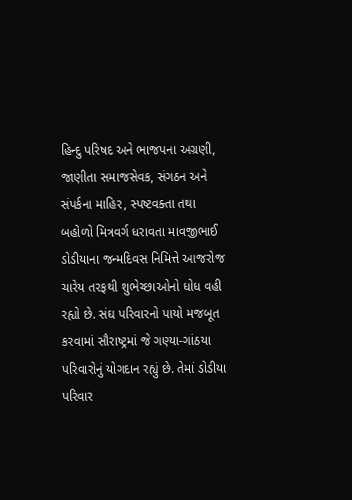હિન્દુ પરિષદ અને ભાજપના અગ્રણી, જાણીતા સમાજસેવક, સંગઠન અને સંપર્કના માહિર, સ્પષ્ટવક્તા તથા બહોળો મિત્રવર્ગ ધરાવતા માવજીભાઈ ડોડીયાના જન્મદિવસ નિમિત્તે આજરોજ ચારેય તરફથી શુભેચ્છાઓનો ધોધ વહી રહ્યો છે. સંઘ પરિવારનો પાયો મજબૂત કરવામાં સૌરાષ્ટ્રમાં જે ગણ્યા-ગાંઠયા પરિવારોનું યોગદાન રહ્યું છે. તેમાં ડોડીયા પરિવાર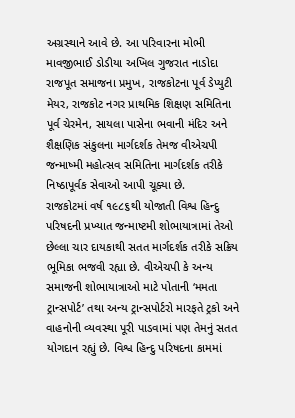અગ્રસ્થાને આવે છે. આ પરિવારના મોભી માવજીભાઈ ડોડીયા અખિલ ગુજરાત નાડોદા રાજપૂત સમાજના પ્રમુખ, રાજકોટના પૂર્વ ડેપ્યુટી મેયર, રાજકોટ નગર પ્રાથમિક શિક્ષણ સમિતિના પૂર્વ ચેરમેન, સાયલા પાસેના ભવાની મંદિર અને શૈક્ષણિક સંકુલના માર્ગદર્શક તેમજ વીએચપી જન્માષ્મી મહોત્સવ સમિતિના માર્ગદર્શક તરીકે નિષ્ઠાપૂર્વક સેવાઓ આપી ચૂક્યા છે.
રાજકોટમાં વર્ષ ૧૯૮૬થી યોજાતી વિશ્વ હિન્દુ પરિષદની પ્રખ્યાત જન્માષ્ટમી શોભાયાત્રામાં તેઓ છેલ્લા ચાર દાયકાથી સતત માર્ગદર્શક તરીકે સક્રિય ભૂમિકા ભજવી રહ્યા છે. વીએચપી કે અન્ય સમાજની શોભાયાત્રાઓ માટે પોતાની ‘મમતા ટ્રાન્સપોર્ટ’ તથા અન્ય ટ્રાન્સપોર્ટરો મારફતે ટ્રકો અને વાહનોની વ્યવસ્થા પૂરી પાડવામાં પણ તેમનું સતત યોગદાન રહ્યું છે. વિશ્વ હિન્દુ પરિષદના કામમાં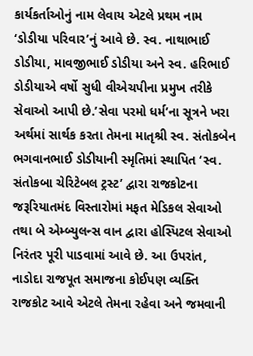કાર્યકર્તાઓનું નામ લેવાય એટલે પ્રથમ નામ ‘ડોડીયા પરિવાર’નું આવે છે. સ્વ. નાથાભાઈ ડોડીયા, માવજીભાઈ ડોડીયા અને સ્વ. હરિભાઈ ડોડીયાએ વર્ષો સુધી વીએચપીના પ્રમુખ તરીકે સેવાઓ આપી છે.’સેવા પરમો ધર્મ’ના સૂત્રને ખરા અર્થમાં સાર્થક કરતા તેમના માતૃશ્રી સ્વ. સંતોકબેન ભગવાનભાઈ ડોડીયાની સ્મૃતિમાં સ્થાપિત ‘સ્વ. સંતોકબા ચેરિટેબલ ટ્રસ્ટ’ દ્વારા રાજકોટના જરૂરિયાતમંદ વિસ્તારોમાં મફત મેડિકલ સેવાઓ તથા બે એમ્બ્યુલન્સ વાન દ્વારા હોસ્પિટલ સેવાઓ નિરંતર પૂરી પાડવામાં આવે છે. આ ઉપરાંત, નાડોદા રાજપૂત સમાજના કોઈપણ વ્યક્તિ રાજકોટ આવે એટલે તેમના રહેવા અને જમવાની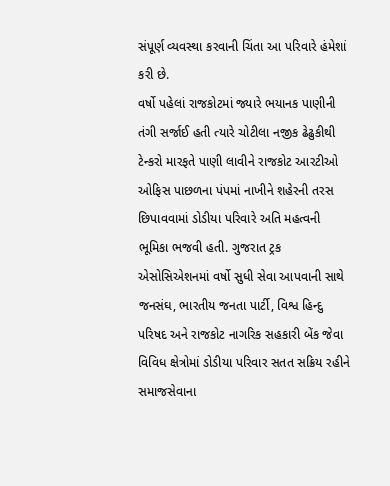સંપૂર્ણ વ્યવસ્થા કરવાની ચિંતા આ પરિવારે હંમેશાં કરી છે.
વર્ષો પહેલાં રાજકોટમાં જ્યારે ભયાનક પાણીની તંગી સર્જાઈ હતી ત્યારે ચોટીલા નજીક ઢેઢુકીથી ટેન્કરો મારફતે પાણી લાવીને રાજકોટ આરટીઓ ઓફિસ પાછળના પંપમાં નાખીને શહેરની તરસ છિપાવવામાં ડોડીયા પરિવારે અતિ મહત્વની ભૂમિકા ભજવી હતી. ગુજરાત ટ્રક એસોસિએશનમાં વર્ષો સુધી સેવા આપવાની સાથે જનસંઘ, ભારતીય જનતા પાર્ટી, વિશ્વ હિન્દુ પરિષદ અને રાજકોટ નાગરિક સહકારી બેંક જેવા વિવિધ ક્ષેત્રોમાં ડોડીયા પરિવાર સતત સક્રિય રહીને સમાજસેવાના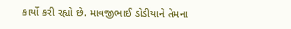કાર્યો કરી રહ્યો છે. માવજીભાઈ ડોડીયાને તેમના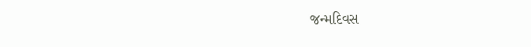જન્મદિવસ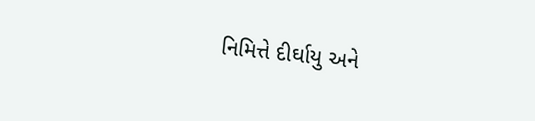નિમિત્તે દીર્ઘાયુ અને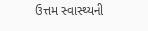ઉત્તમ સ્વાસ્થ્યની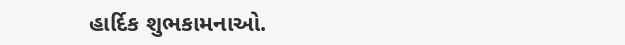હાર્દિક શુભકામનાઓ.